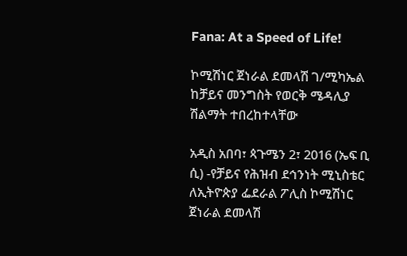Fana: At a Speed of Life!

ኮሚሽነር ጀነራል ደመላሽ ገ/ሚካኤል ከቻይና መንግስት የወርቅ ሜዳሊያ ሽልማት ተበረከተላቸው

አዲስ አበባ፣ ጳጉሜን 2፣ 2016 (ኤፍ ቢ ሲ) -የቻይና የሕዝብ ደኅንነት ሚኒስቴር ለኢትዮጵያ ፌደራል ፖሊስ ኮሚሽነር ጀነራል ደመላሽ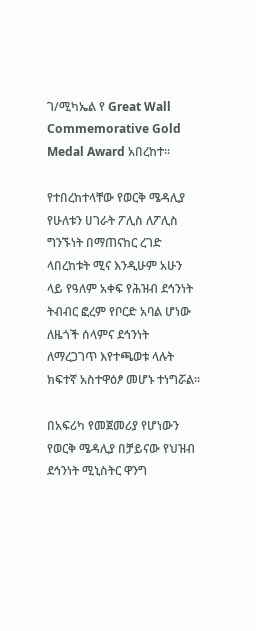ገ/ሚካኤል የ Great Wall Commemorative Gold Medal Award አበረከተ፡፡

የተበረከተላቸው የወርቅ ሜዳሊያ የሁለቱን ሀገራት ፖሊስ ለፖሊስ ግንኙነት በማጠናከር ረገድ ላበረከቱት ሚና እንዲሁም አሁን ላይ የዓለም አቀፍ የሕዝብ ደኅንነት ትብብር ፎረም የቦርድ አባል ሆነው ለዜጎች ሰላምና ደኅንነት ለማረጋገጥ እየተጫወቱ ላሉት ክፍተኛ አስተዋዕፆ መሆኑ ተነግሯል፡፡

በአፍሪካ የመጀመሪያ የሆነውን የወርቅ ሜዳሊያ በቻይናው የህዝብ ደኅንነት ሚኒስትር ዋንግ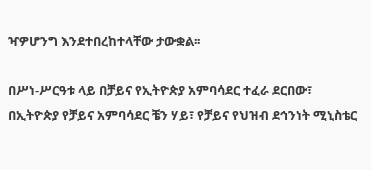ዣዎሆንግ እንደተበረከተላቸው ታውቋል፡፡

በሥነ-ሥርዓቱ ላይ በቻይና የኢትዮጵያ አምባሳደር ተፈራ ደርበው፣ በኢትዮጵያ የቻይና አምባሳደር ቼን ሃይ፣ የቻይና የህዝብ ደኅንነት ሚኒስቴር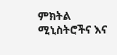ምክትል ሚኒስትሮችና እና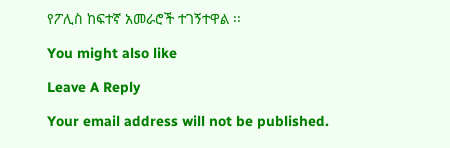የፖሊስ ከፍተኛ አመራሮች ተገኝተዋል ፡፡

You might also like

Leave A Reply

Your email address will not be published.